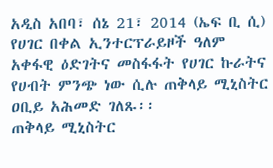አዲስ አበባ፣ ሰኔ 21፣ 2014 (ኤፍ ቢ ሲ) የሀገር በቀል ኢንተርፕራይዞች ዓለም አቀፋዊ ዕድገትና መስፋፋት የሀገር ኩራትና የሀብት ምንጭ ነው ሲሉ ጠቅላይ ሚኒስትር ዐቢይ አሕመድ ገለጹ፡፡
ጠቅላይ ሚኒስትር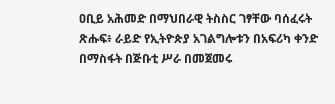ዐቢይ አሕመድ በማህበራዊ ትስስር ገፃቸው ባሰፈሩት ጽሑፍ፥ ራይድ የኢትዮጵያ አገልግሎቱን በአፍሪካ ቀንድ በማስፋት በጅቡቲ ሥራ በመጀመሩ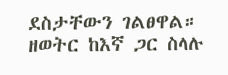ደስታቸውን ገልፀዋል።
ዘወትር ከእኛ ጋር ስላሉ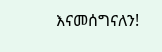እናመሰግናለን!